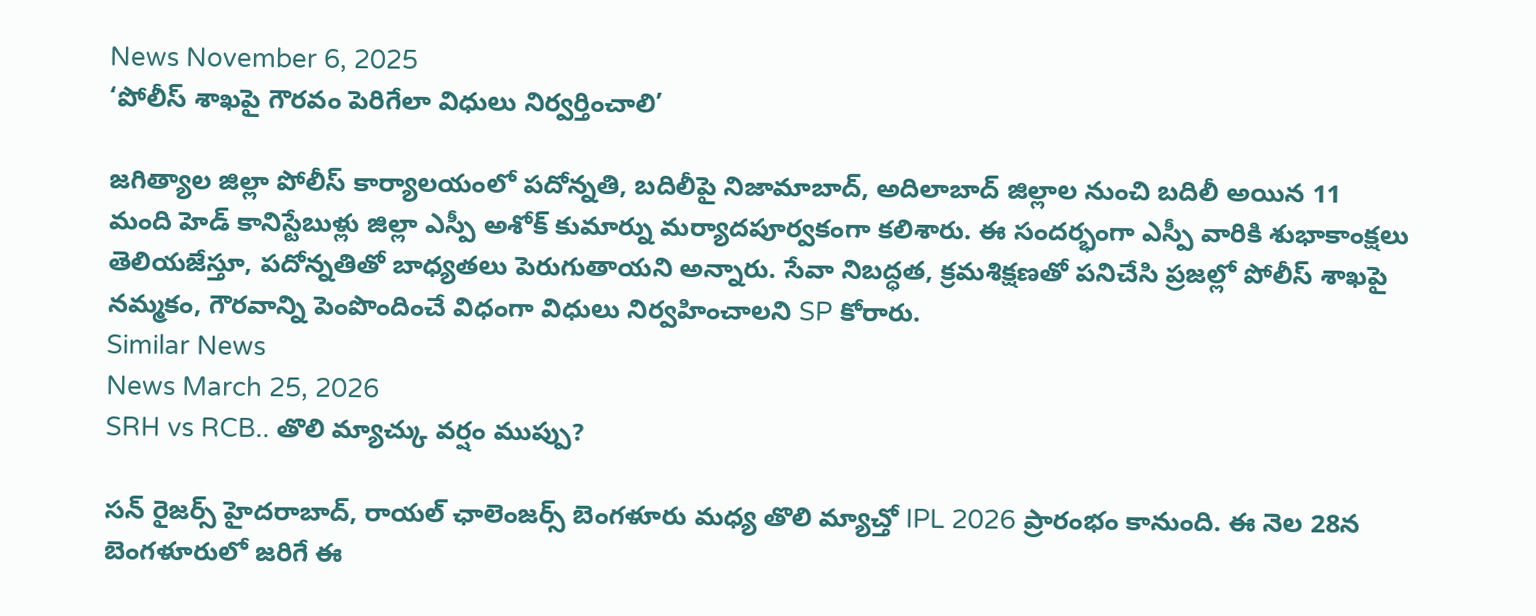News November 6, 2025
‘పోలీస్ శాఖపై గౌరవం పెరిగేలా విధులు నిర్వర్తించాలి’

జగిత్యాల జిల్లా పోలీస్ కార్యాలయంలో పదోన్నతి, బదిలీపై నిజామాబాద్, అదిలాబాద్ జిల్లాల నుంచి బదిలీ అయిన 11 మంది హెడ్ కానిస్టేబుళ్లు జిల్లా ఎస్పీ అశోక్ కుమార్ను మర్యాదపూర్వకంగా కలిశారు. ఈ సందర్భంగా ఎస్పీ వారికి శుభాకాంక్షలు తెలియజేస్తూ, పదోన్నతితో బాధ్యతలు పెరుగుతాయని అన్నారు. సేవా నిబద్ధత, క్రమశిక్షణతో పనిచేసి ప్రజల్లో పోలీస్ శాఖపై నమ్మకం, గౌరవాన్ని పెంపొందించే విధంగా విధులు నిర్వహించాలని SP కోరారు.
Similar News
News March 25, 2026
SRH vs RCB.. తొలి మ్యాచ్కు వర్షం ముప్పు?

సన్ రైజర్స్ హైదరాబాద్, రాయల్ ఛాలెంజర్స్ బెంగళూరు మధ్య తొలి మ్యాచ్తో IPL 2026 ప్రారంభం కానుంది. ఈ నెల 28న బెంగళూరులో జరిగే ఈ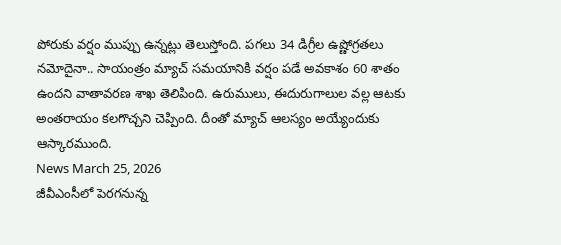పోరుకు వర్షం ముప్పు ఉన్నట్లు తెలుస్తోంది. పగలు 34 డిగ్రీల ఉష్ణోగ్రతలు నమోదైనా.. సాయంత్రం మ్యాచ్ సమయానికి వర్షం పడే అవకాశం 60 శాతం ఉందని వాతావరణ శాఖ తెలిపింది. ఉరుములు, ఈదురుగాలుల వల్ల ఆటకు అంతరాయం కలగొచ్చని చెప్పింది. దీంతో మ్యాచ్ ఆలస్యం అయ్యేందుకు ఆస్కారముంది.
News March 25, 2026
జీవీఎంసీలో పెరగనున్న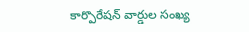కార్పొరేషన్ వార్డుల సంఖ్య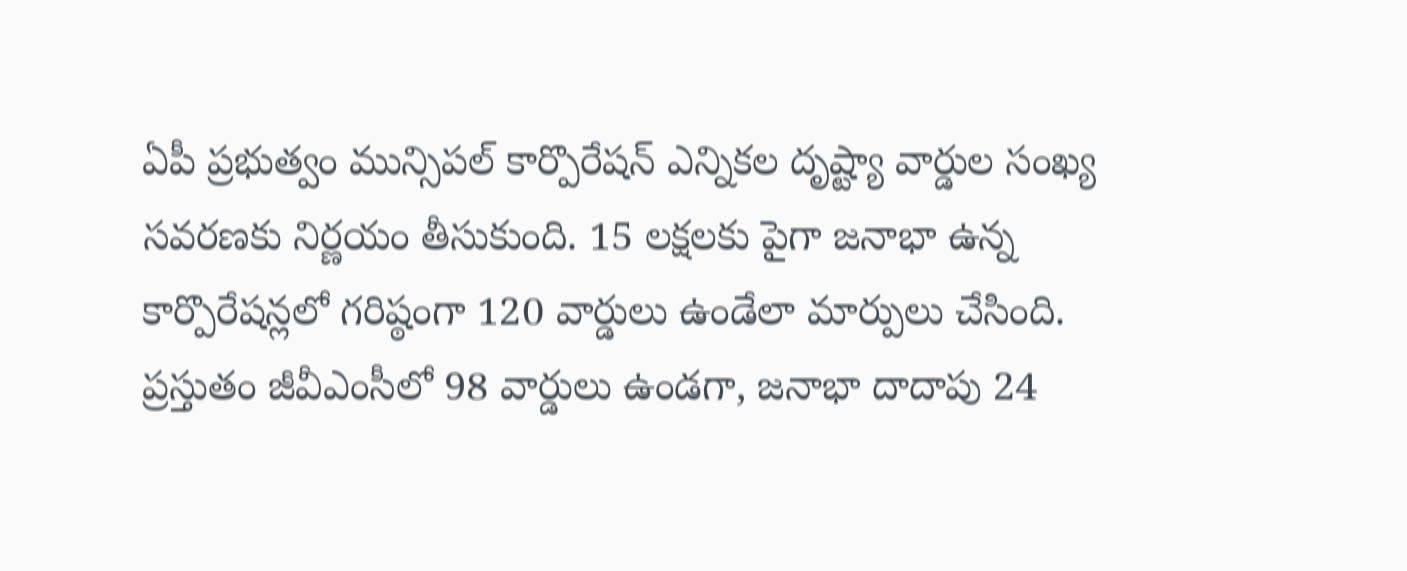ఏపీ ప్రభుత్వం మున్సిపల్ కార్పొరేషన్ ఎన్నికల దృష్ట్యా వార్డుల సంఖ్య సవరణకు నిర్ణయం తీసుకుంది. 15 లక్షలకు పైగా జనాభా ఉన్న కార్పొరేషన్లలో గరిష్ఠంగా 120 వార్డులు ఉండేలా మార్పులు చేసింది. ప్రస్తుతం జీవీఎంసీలో 98 వార్డులు ఉండగా, జనాభా దాదాపు 24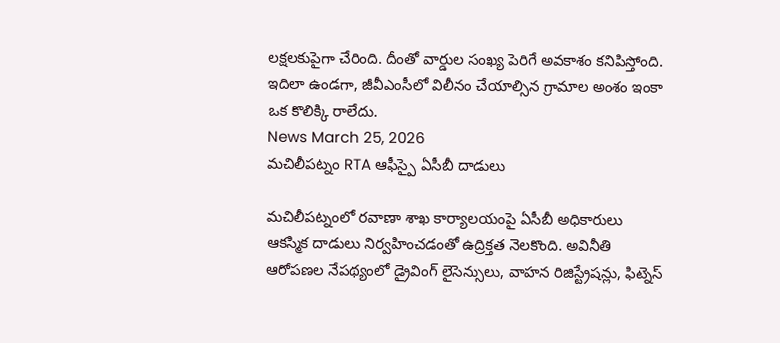లక్షలకుపైగా చేరింది. దీంతో వార్డుల సంఖ్య పెరిగే అవకాశం కనిపిస్తోంది. ఇదిలా ఉండగా, జీవీఎంసీలో విలీనం చేయాల్సిన గ్రామాల అంశం ఇంకా ఒక కొలిక్కి రాలేదు.
News March 25, 2026
మచిలీపట్నం RTA ఆఫీస్పై ఏసీబీ దాడులు

మచిలీపట్నంలో రవాణా శాఖ కార్యాలయంపై ఏసీబీ అధికారులు ఆకస్మిక దాడులు నిర్వహించడంతో ఉద్రిక్తత నెలకొంది. అవినీతి ఆరోపణల నేపథ్యంలో డ్రైవింగ్ లైసెన్సులు, వాహన రిజిస్ట్రేషన్లు, ఫిట్నెస్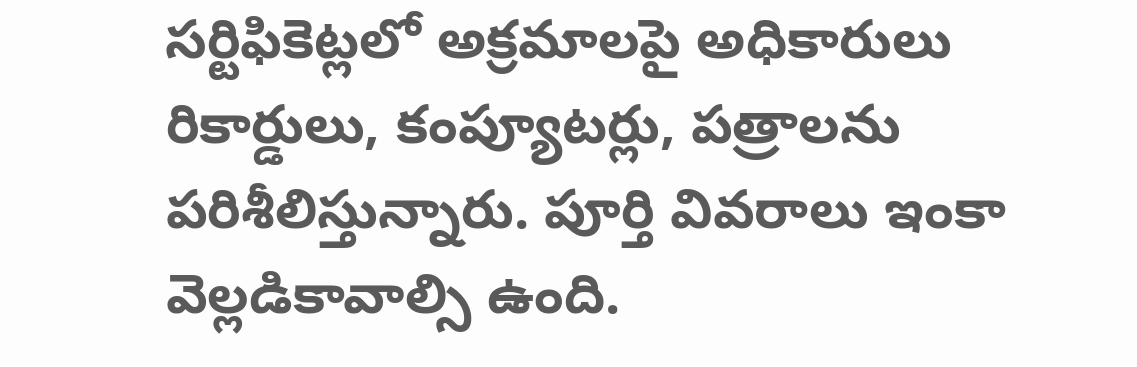సర్టిఫికెట్లలో అక్రమాలపై అధికారులు రికార్డులు, కంప్యూటర్లు, పత్రాలను పరిశీలిస్తున్నారు. పూర్తి వివరాలు ఇంకా వెల్లడికావాల్సి ఉంది.